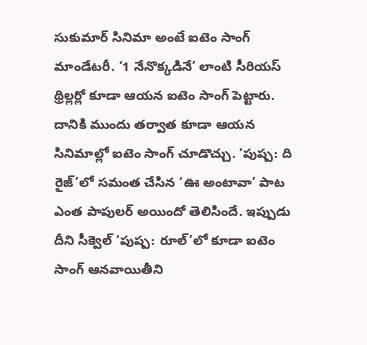సుకుమార్ సినిమా అంటే ఐటెం సాంగ్ మాండేటరీ. ‘1 నేనొక్కడినే’ లాంటి సీరియస్ థ్రిల్లర్లో కూడా ఆయన ఐటెం సాంగ్ పెట్టారు. దానికి ముందు తర్వాత కూడా ఆయన సినిమాల్లో ఐటెం సాంగ్ చూడొచ్చు. ‘పుష్ప: ది రైజ్’లో సమంత చేసిన ‘ఊ అంటావా’ పాట ఎంత పాపులర్ అయిందో తెలిసిందే. ఇప్పుడు దీని సీక్వెల్ ‘పుష్ప: రూల్’లో కూడా ఐటెం సాంగ్ ఆనవాయితీని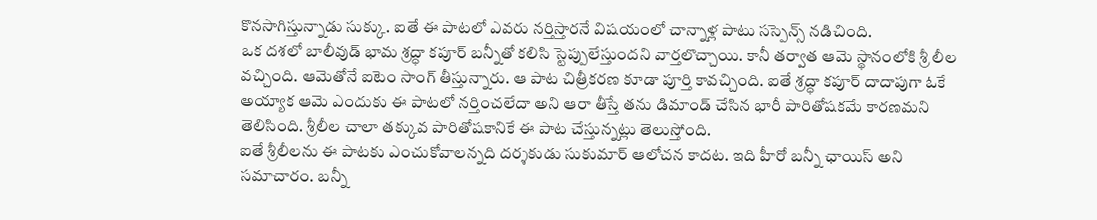కొనసాగిస్తున్నాడు సుక్కు. ఐతే ఈ పాటలో ఎవరు నర్తిస్తారనే విషయంలో చాన్నాళ్ల పాటు సస్పెన్స్ నడిచింది.
ఒక దశలో బాలీవుడ్ భామ శ్రద్ధా కపూర్ బన్నీతో కలిసి స్టెప్పులేస్తుందని వార్తలొచ్చాయి. కానీ తర్వాత ఆమె స్థానంలోకి శ్రీ లీల వచ్చింది. ఆమెతోనే ఐటెం సాంగ్ తీస్తున్నారు. ఆ పాట చిత్రీకరణ కూడా పూర్తి కావచ్చింది. ఐతే శ్రద్ధా కపూర్ దాదాపుగా ఓకే అయ్యాక ఆమె ఎందుకు ఈ పాటలో నర్తించలేదా అని ఆరా తీస్తే తను డిమాండ్ చేసిన భారీ పారితోషకమే కారణమని తెలిసింది. శ్రీలీల చాలా తక్కువ పారితోషకానికే ఈ పాట చేస్తున్నట్లు తెలుస్తోంది.
ఐతే శ్రీలీలను ఈ పాటకు ఎంచుకోవాలన్నది దర్శకుడు సుకుమార్ ఆలోచన కాదట. ఇది హీరో బన్నీ ఛాయిస్ అని సమాచారం. బన్నీ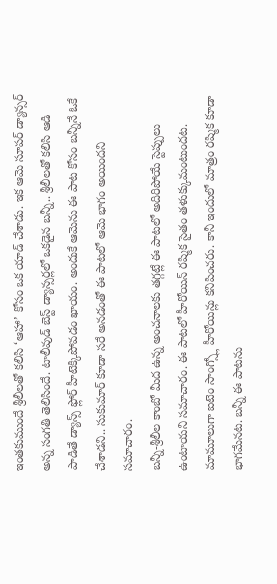ఇంతకుముందే శ్రీలీలతో కలిసి ‘ఆహా’ కోసం ఒక యాడ్ చేశాడు. ఇక ఆమె సూపర్ డ్యాన్సర్ అన్న సంగతి తెలిసిందే. టాలీవుడ్ బెస్ట్ డ్యాన్సర్లలో ఒకడైన బన్నీ.. శ్రీలీలతో కలిసి ఆడి పాడితే డ్యాన్స్ ఫ్లోర్ హీటెక్కిపోవడం ఖాయం. అందుకే ఆమెను ఈ పాట కోసం బన్నీనే ఓకే చేశాడని.. సుకుమార్ కూడా సరే అనడంతో ఈ పాటలో ఆమె భాగం అయిందని సమాచారం.
బన్నీ-శ్రీలీల కాంబో మీద ఉన్న అంచనాలకు తగ్గట్లే ఈ పాటలో అదిరిపోయే స్టెప్పులు ఉంటాయని సమాచారం. ఈ పాటలో హీరోయిన్ రష్మిక సైతం తళుక్కుమంటుందట. మామూలుగా ఐటెం సాంగ్స్లో హీరోయిన్లు కనిపించరు. కానీ ఇందులో మాత్రం రష్మిక కూడా భాగమేనట. బన్నీ ఈ పాటను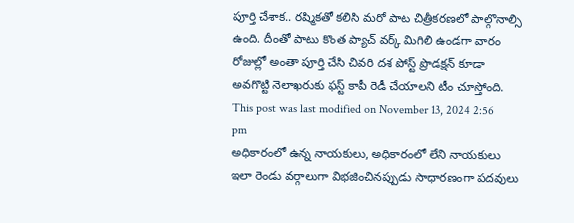పూర్తి చేశాక.. రష్మికతో కలిసి మరో పాట చిత్రీకరణలో పాల్గొనాల్సి ఉంది. దీంతో పాటు కొంత ప్యాచ్ వర్క్ మిగిలి ఉండగా వారం రోజుల్లో అంతా పూర్తి చేసి చివరి దశ పోస్ట్ ప్రొడక్షన్ కూడా అవగొట్టి నెలాఖరుకు ఫస్ట్ కాపీ రెడీ చేయాలని టీం చూస్తోంది.
This post was last modified on November 13, 2024 2:56 pm
అధికారంలో ఉన్న నాయకులు, అధికారంలో లేని నాయకులు ఇలా రెండు వర్గాలుగా విభజించినప్పుడు సాధారణంగా పదవులు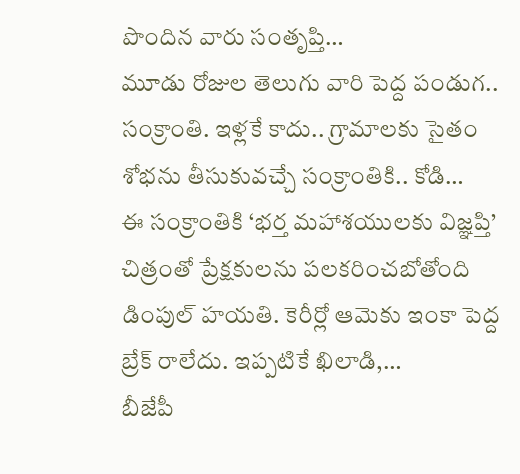పొందిన వారు సంతృప్తి…
మూడు రోజుల తెలుగు వారి పెద్ద పండుగ.. సంక్రాంతి. ఇళ్లకే కాదు.. గ్రామాలకు సైతం శోభను తీసుకువచ్చే సంక్రాంతికి.. కోడి…
ఈ సంక్రాంతికి ‘భర్త మహాశయులకు విజ్ఞప్తి’ చిత్రంతో ప్రేక్షకులను పలకరించబోతోంది డింపుల్ హయతి. కెరీర్లో ఆమెకు ఇంకా పెద్ద బ్రేక్ రాలేదు. ఇప్పటికే ఖిలాడి,…
బీజేపీ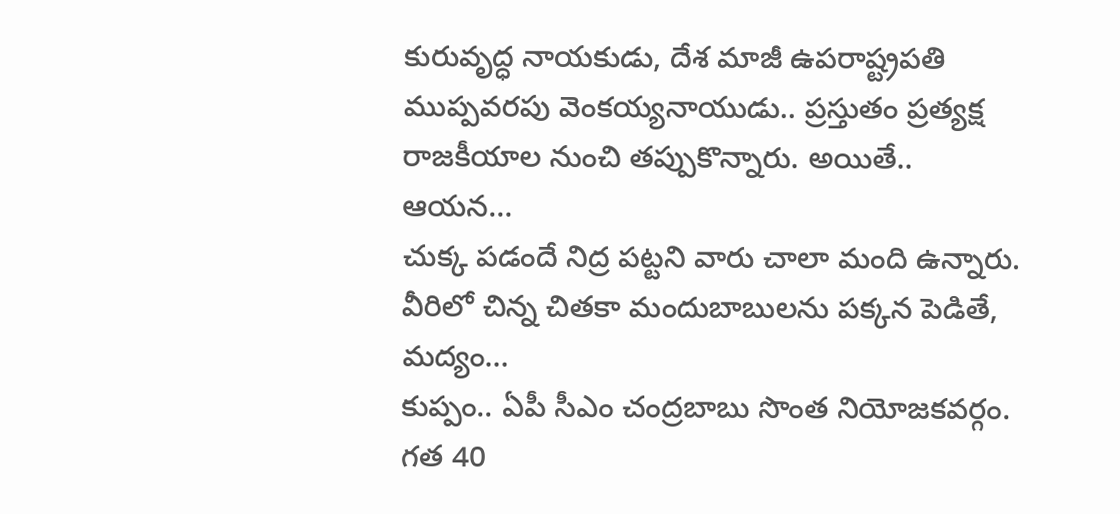కురువృద్ధ నాయకుడు, దేశ మాజీ ఉపరాష్ట్రపతి ముప్పవరపు వెంకయ్యనాయుడు.. ప్రస్తుతం ప్రత్యక్ష రాజకీయాల నుంచి తప్పుకొన్నారు. అయితే.. ఆయన…
చుక్క పడందే నిద్ర పట్టని వారు చాలా మంది ఉన్నారు. వీరిలో చిన్న చితకా మందుబాబులను పక్కన పెడితే, మద్యం…
కుప్పం.. ఏపీ సీఎం చంద్రబాబు సొంత నియోజకవర్గం. గత 40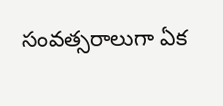సంవత్సరాలుగా ఏక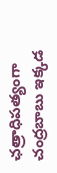ఛత్రాధిపత్యంగా చంద్రబాబు ఇక్కడ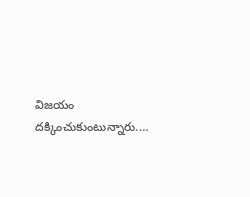విజయం దక్కించుకుంటున్నారు.…